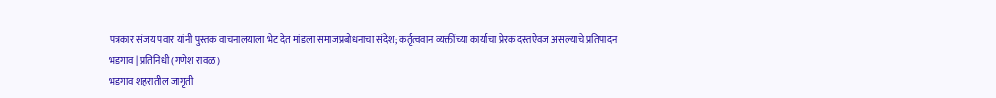पत्रकार संजय पवार यांनी पुस्तक वाचनालयाला भेट देत मांडला समाजप्रबोधनाचा संदेश; कर्तृत्ववान व्यक्तींच्या कार्याचा प्रेरक दस्तऐवज असल्याचे प्रतिपादन
भडगाव | प्रतिनिधी (गणेश रावळ)
भडगाव शहरातील जागृती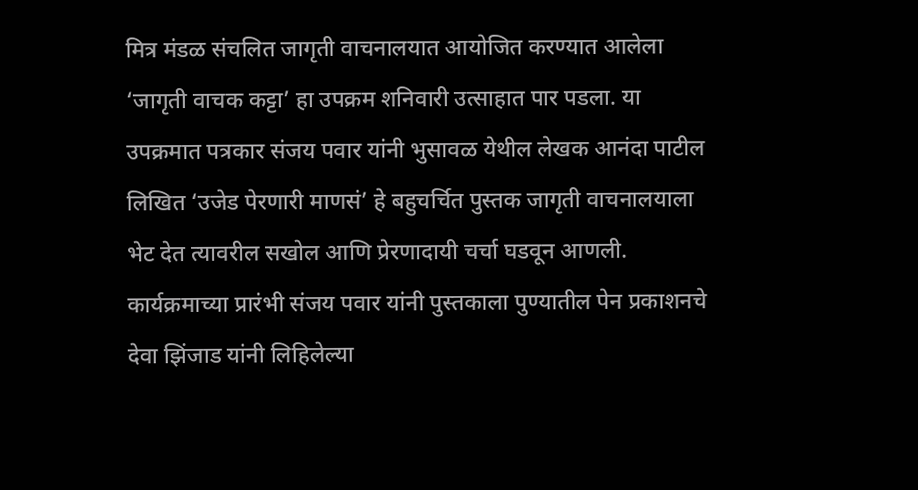मित्र मंडळ संचलित जागृती वाचनालयात आयोजित करण्यात आलेला ‘जागृती वाचक कट्टा’ हा उपक्रम शनिवारी उत्साहात पार पडला. या उपक्रमात पत्रकार संजय पवार यांनी भुसावळ येथील लेखक आनंदा पाटील लिखित ‘उजेड पेरणारी माणसं’ हे बहुचर्चित पुस्तक जागृती वाचनालयाला भेट देत त्यावरील सखोल आणि प्रेरणादायी चर्चा घडवून आणली.
कार्यक्रमाच्या प्रारंभी संजय पवार यांनी पुस्तकाला पुण्यातील पेन प्रकाशनचे देवा झिंजाड यांनी लिहिलेल्या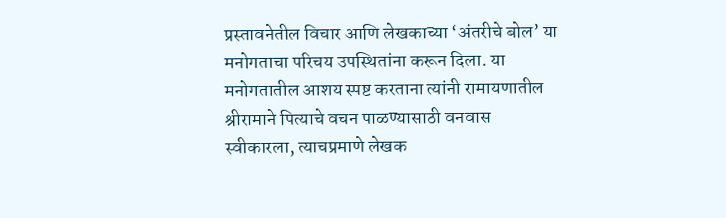प्रस्तावनेतील विचार आणि लेखकाच्या ‘अंतरीचे बोल’ या मनोगताचा परिचय उपस्थितांना करून दिला. या मनोगतातील आशय स्पष्ट करताना त्यांनी रामायणातील श्रीरामाने पित्याचे वचन पाळण्यासाठी वनवास स्वीकारला, त्याचप्रमाणे लेखक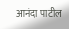आनंदा पाटील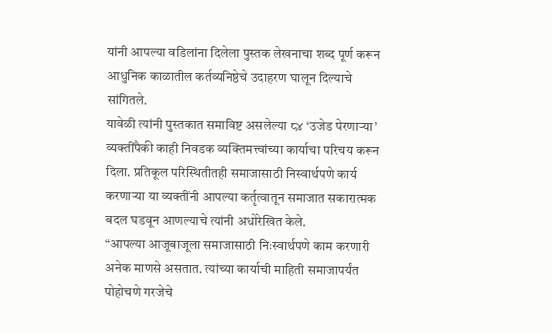यांनी आपल्या वडिलांना दिलेला पुस्तक लेखनाचा शब्द पूर्ण करून आधुनिक काळातील कर्तव्यनिष्ठेचे उदाहरण घालून दिल्याचे सांगितले.
यावेळी त्यांनी पुस्तकात समाविष्ट असलेल्या ८४ ‘उजेड पेरणाऱ्या’ व्यक्तींपैकी काही निवडक व्यक्तिमत्त्वांच्या कार्याचा परिचय करून दिला. प्रतिकूल परिस्थितीतही समाजासाठी निस्वार्थपणे कार्य करणाऱ्या या व्यक्तींनी आपल्या कर्तृत्वातून समाजात सकारात्मक बदल घडवून आणल्याचे त्यांनी अधोरेखित केले.
“आपल्या आजूबाजूला समाजासाठी निःस्वार्थपणे काम करणारी अनेक माणसे असतात. त्यांच्या कार्याची माहिती समाजापर्यंत पोहोचणे गरजेचे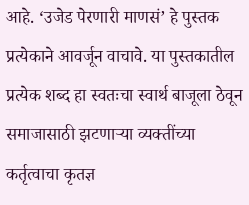आहे. ‘उजेड पेरणारी माणसं’ हे पुस्तक प्रत्येकाने आवर्जून वाचावे. या पुस्तकातील प्रत्येक शब्द हा स्वतःचा स्वार्थ बाजूला ठेवून समाजासाठी झटणाऱ्या व्यक्तींच्या कर्तृत्वाचा कृतज्ञ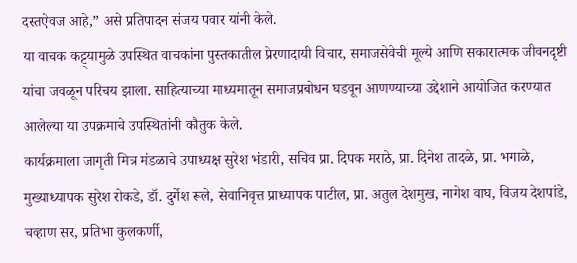दस्तऐवज आहे,” असे प्रतिपादन संजय पवार यांनी केले.
या वाचक कट्ट्यामुळे उपस्थित वाचकांना पुस्तकातील प्रेरणादायी विचार, समाजसेवेची मूल्ये आणि सकारात्मक जीवनदृष्टी यांचा जवळून परिचय झाला. साहित्याच्या माध्यमातून समाजप्रबोधन घडवून आणण्याच्या उद्देशाने आयोजित करण्यात आलेल्या या उपक्रमाचे उपस्थितांनी कौतुक केले.
कार्यक्रमाला जागृती मित्र मंडळाचे उपाध्यक्ष सुरेश भंडारी, सचिव प्रा. दिपक मराठे, प्रा. दिनेश तादळे, प्रा. भगाळे, मुख्याध्यापक सुरेश रोकडे, डॉ. दुर्गेश रूले, सेवानिवृत्त प्राध्यापक पाटील, प्रा. अतुल देशमुख, नागेश वाघ, विजय देशपांडे, चव्हाण सर, प्रतिभा कुलकर्णी,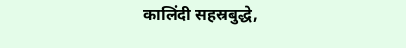कालिंदी सहस्रबुद्धे,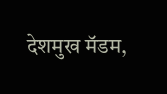देशमुख मॅडम,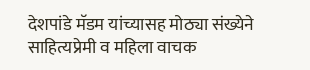देशपांडे मॅडम यांच्यासह मोठ्या संख्येने साहित्यप्रेमी व महिला वाचक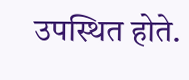उपस्थित होते.